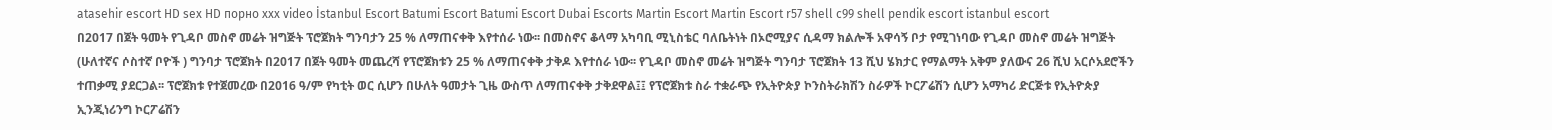atasehir escort HD sex HD порно xxx video İstanbul Escort Batumi Escort Batumi Escort Dubai Escorts Martin Escort Martin Escort r57 shell c99 shell pendik escort istanbul escort
በ2017 በጀት ዓመት የጊዳቦ መስኖ መሬት ዝግጅት ፕሮጀክት ግንባታን 25 % ለማጠናቀቅ እየተሰራ ነው፡፡ በመስኖና ቆላማ አካባቢ ሚኒስቴር ባለቤትነት በኦሮሚያና ሲዳማ ክልሎች አዋሳኝ ቦታ የሚገነባው የጊዳቦ መስኖ መሬት ዝግጅት (ሁለተኛና ሶስተኛ ቦዮች ) ግንባታ ፕሮጀክት በ2017 በጀት ዓመት መጨረሻ የፕሮጀክቱን 25 % ለማጠናቀቅ ታቅዶ እየተሰራ ነው፡፡ የጊዳቦ መስኖ መሬት ዝግጅት ግንባታ ፕሮጀክት 13 ሺህ ሄክታር የማልማት አቅም ያለውና 26 ሺህ አርሶአደሮችን ተጠቃሚ ያደርጋል፡፡ ፕሮጀክቱ የተጀመረው በ2016 ዓ/ም የካቲት ወር ሲሆን በሁለት ዓመታት ጊዜ ውስጥ ለማጠናቀቅ ታቅደዋል፤፤ የፕሮጀክቱ ስራ ተቋራጭ የኢትዮጵያ ኮንስትራክሽን ስራዎች ኮርፖሬሽን ሲሆን አማካሪ ድርጅቱ የኢትዮጵያ ኢንጂነሪንግ ኮርፖሬሽን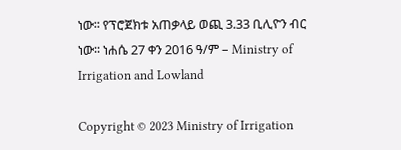ነው፡፡ የፕሮጀክቱ አጠቃላይ ወጪ 3.33 ቢሊዮን ብር ነው፡፡ ነሐሴ 27 ቀን 2016 ዓ/ም – Ministry of Irrigation and Lowland

Copyright © 2023 Ministry of Irrigation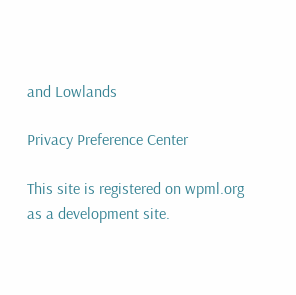and Lowlands

Privacy Preference Center

This site is registered on wpml.org as a development site.